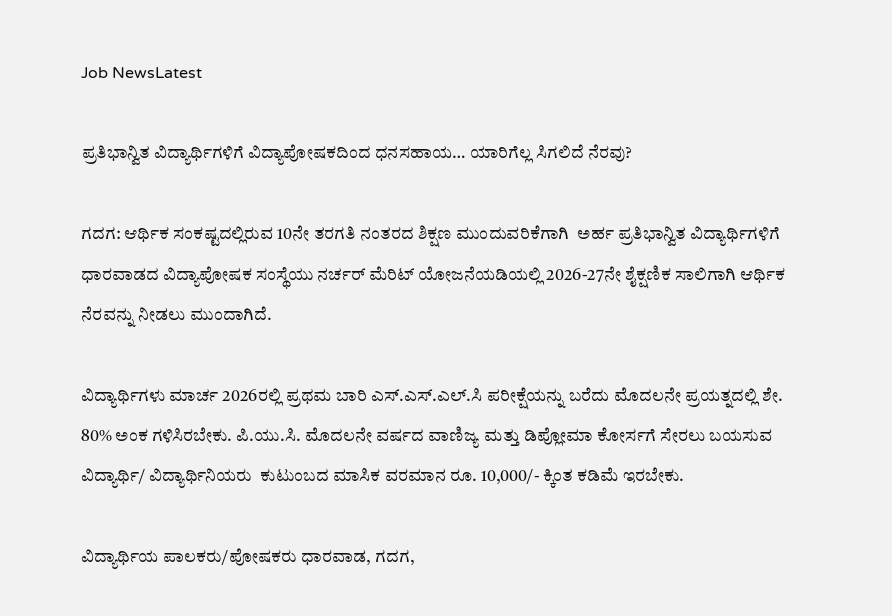Job NewsLatest

ಪ್ರತಿಭಾನ್ವಿತ ವಿದ್ಯಾರ್ಥಿಗಳಿಗೆ ವಿದ್ಯಾಪೋಷಕದಿಂದ ಧನಸಹಾಯ… ಯಾರಿಗೆಲ್ಲ ಸಿಗಲಿದೆ ನೆರವು?

ಗದಗ: ಆರ್ಥಿಕ ಸಂಕಷ್ಟದಲ್ಲಿರುವ 10ನೇ ತರಗತಿ ನಂತರದ ಶಿಕ್ಷಣ ಮುಂದುವರಿಕೆಗಾಗಿ  ಅರ್ಹ ಪ್ರತಿಭಾನ್ವಿತ ವಿದ್ಯಾರ್ಥಿಗಳಿಗೆ ಧಾರವಾಡದ ವಿದ್ಯಾಪೋಷಕ ಸಂಸ್ಥೆಯು ನರ್ಚರ್ ಮೆರಿಟ್ ಯೋಜನೆಯಡಿಯಲ್ಲಿ 2026-27ನೇ ಶೈಕ್ಷಣಿಕ ಸಾಲಿಗಾಗಿ ಆರ್ಥಿಕ ನೆರವನ್ನು ನೀಡಲು ಮುಂದಾಗಿದೆ.

ವಿದ್ಯಾರ್ಥಿಗಳು ಮಾರ್ಚ 2026ರಲ್ಲಿ ಪ್ರಥಮ ಬಾರಿ ಎಸ್.ಎಸ್.ಎಲ್.ಸಿ ಪರೀಕ್ಷೆಯನ್ನು ಬರೆದು ಮೊದಲನೇ ಪ್ರಯತ್ನದಲ್ಲಿ ಶೇ. 80% ಅಂಕ ಗಳಿಸಿರಬೇಕು. ಪಿ.ಯು.ಸಿ. ಮೊದಲನೇ ವರ್ಷದ ವಾಣಿಜ್ಯ ಮತ್ತು ಡಿಪ್ಲೋಮಾ ಕೋರ್ಸಗೆ ಸೇರಲು ಬಯಸುವ ವಿದ್ಯಾರ್ಥಿ/ ವಿದ್ಯಾರ್ಥಿನಿಯರು  ಕುಟುಂಬದ ಮಾಸಿಕ ವರಮಾನ ರೂ. 10,000/- ಕ್ಕಿಂತ ಕಡಿಮೆ ಇರಬೇಕು.

ವಿದ್ಯಾರ್ಥಿಯ ಪಾಲಕರು/ಪೋಷಕರು ಧಾರವಾಡ, ಗದಗ,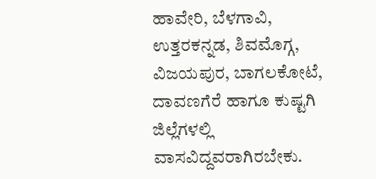ಹಾವೇರಿ, ಬೆಳಗಾವಿ, ಉತ್ತರಕನ್ನಡ, ಶಿವಮೊಗ್ಗ, ವಿಜಯಪುರ, ಬಾಗಲಕೋಟೆ, ದಾವಣಗೆರೆ ಹಾಗೂ ಕುಷ್ಟಗಿ ಜಿಲ್ಲೆಗಳಲ್ಲಿ ವಾಸವಿದ್ದವರಾಗಿರಬೇಕು.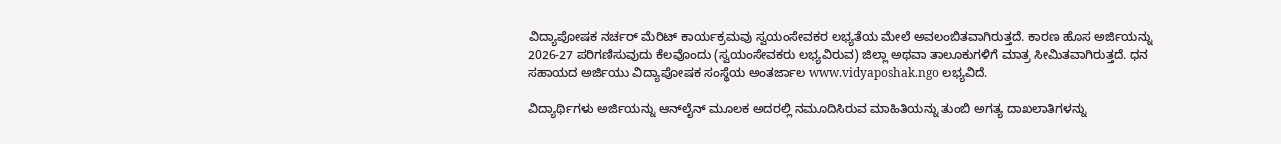ವಿದ್ಯಾಪೋಷಕ ನರ್ಚರ್ ಮೆರಿಟ್ ಕಾರ್ಯಕ್ರಮವು ಸ್ವಯಂಸೇವಕರ ಲಭ್ಯತೆಯ ಮೇಲೆ ಅವಲಂಬಿತವಾಗಿರುತ್ತದೆ. ಕಾರಣ ಹೊಸ ಅರ್ಜಿಯನ್ನು 2026-27 ಪರಿಗಣಿಸುವುದು ಕೆಲವೊಂದು (ಸ್ವಯಂಸೇವಕರು ಲಭ್ಯವಿರುವ) ಜಿಲ್ಲಾ ಅಥವಾ ತಾಲೂಕುಗಳಿಗೆ ಮಾತ್ರ ಸೀಮಿತವಾಗಿರುತ್ತದೆ. ಧನ ಸಹಾಯದ ಅರ್ಜಿಯು ವಿದ್ಯಾಪೋಷಕ ಸಂಸ್ಥೆಯ ಅಂತರ್ಜಾಲ www.vidyaposhak.ngo ಲಭ್ಯವಿದೆ.

ವಿದ್ಯಾರ್ಥಿಗಳು ಅರ್ಜಿಯನ್ನು ಆನ್‌ಲೈನ್ ಮೂಲಕ ಅದರಲ್ಲಿ ನಮೂದಿಸಿರುವ ಮಾಹಿತಿಯನ್ನು ತುಂಬಿ ಅಗತ್ಯ ದಾಖಲಾತಿಗಳನ್ನು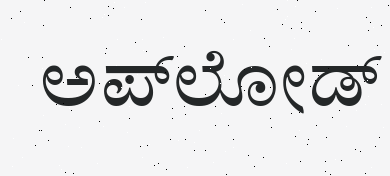ಅಪ್‌ಲೋಡ್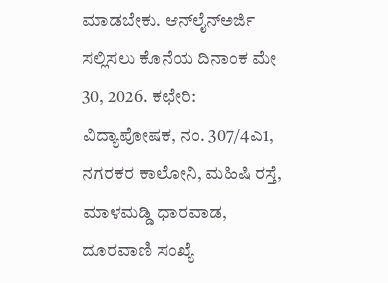ಮಾಡಬೇಕು. ಆನ್‌ಲೈನ್‌ಅರ್ಜಿ ಸಲ್ಲಿಸಲು ಕೊನೆಯ ದಿನಾಂಕ ಮೇ 30, 2026. ಕಛೇರಿ: ವಿದ್ಯಾಪೋಷಕ, ನಂ. 307/4ಎ1, ನಗರಕರ ಕಾಲೋನಿ, ಮಹಿಷಿ ರಸ್ತೆ, ಮಾಳಮಡ್ಡಿ ಧಾರವಾಡ, ದೂರವಾಣಿ ಸಂಖ್ಯೆ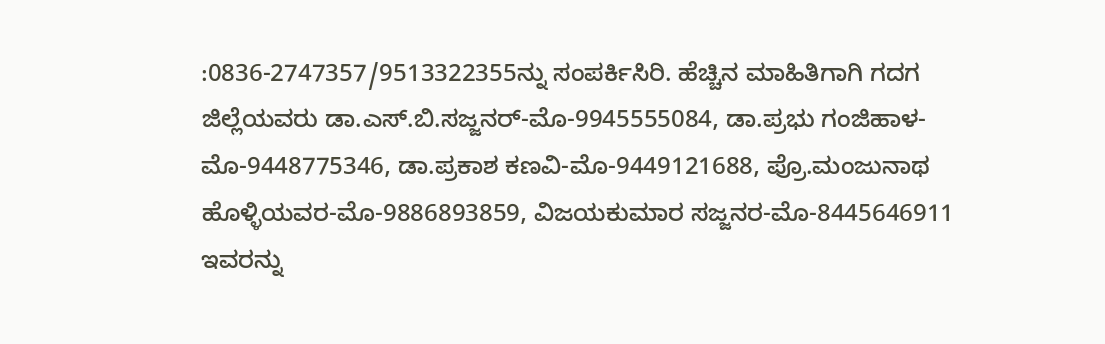:0836-2747357/9513322355ನ್ನು ಸಂಪರ್ಕಿಸಿರಿ. ಹೆಚ್ಚಿನ ಮಾಹಿತಿಗಾಗಿ ಗದಗ ಜಿಲ್ಲೆಯವರು ಡಾ.ಎಸ್.ಬಿ.ಸಜ್ಜನರ್-ಮೊ-9945555084, ಡಾ.ಪ್ರಭು ಗಂಜಿಹಾಳ-ಮೊ-9448775346, ಡಾ.ಪ್ರಕಾಶ ಕಣವಿ-ಮೊ-9449121688, ಪ್ರೊ.ಮಂಜುನಾಥ ಹೊಳ್ಳಿಯವರ-ಮೊ-9886893859, ವಿಜಯಕುಮಾರ ಸಜ್ಜನರ-ಮೊ-8445646911 ಇವರನ್ನು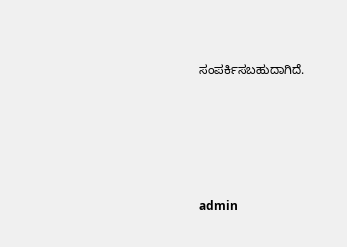ಸಂಪರ್ಕಿಸಬಹುದಾಗಿದೆ.





admin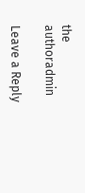the authoradmin

Leave a Reply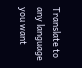Translate to any language you want